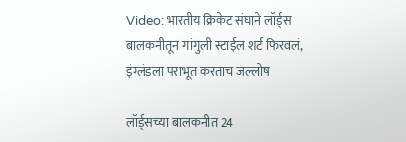Video: भारतीय क्रिकेट संघाने लॉर्ड्स बालकनीतून गांगुली स्टाईल शर्ट फिरवलं, इंग्लंडला पराभूत करताच जल्लोष

लॉर्ड्सच्या बालकनीत 24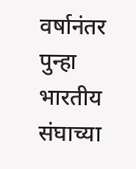वर्षानंतर पुन्हा भारतीय संघाच्या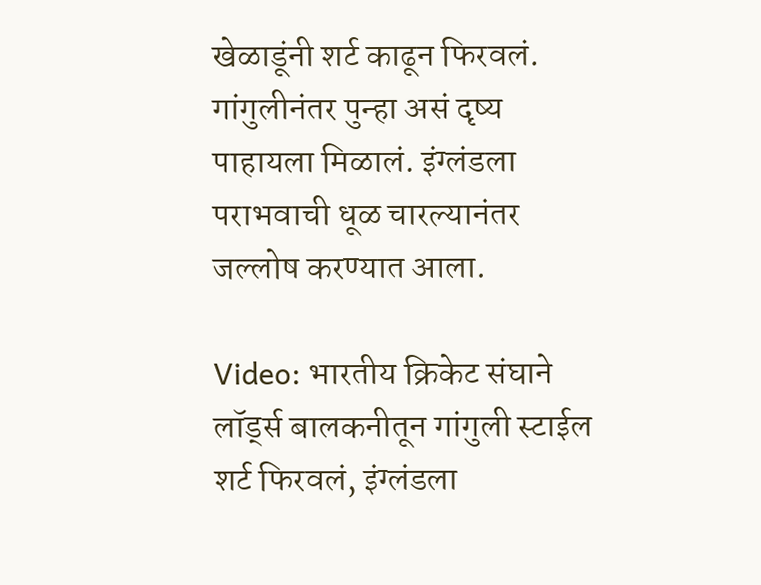खेळाडूंनी शर्ट काढून फिरवलं. गांगुलीनंतर पुन्हा असं दृष्य पाहायला मिळालं. इंग्लंडला पराभवाची धूळ चारल्यानंतर जल्लोष करण्यात आला.

Video: भारतीय क्रिकेट संघाने लॉर्ड्स बालकनीतून गांगुली स्टाईल शर्ट फिरवलं, इंग्लंडला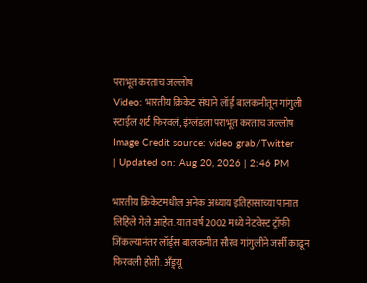पराभूत करताच जल्लोष
Video: भारतीय क्रिकेट संघाने लॉर्ड् बालकनीतून गांगुली स्टाईल शर्ट फिरवलं, इंग्लंडला पराभूत करताच जल्लोष
Image Credit source: video grab/Twitter
| Updated on: Aug 20, 2026 | 2:46 PM

भारतीय क्रिकेटमधील अनेक अध्याय इतिहासाच्या पानात लिहिले गेले आहेत. यात वर्ष 2002 मध्ये नेटवेस्ट ट्रॉफी जिंकल्यानंतर लॉर्ड्स बालकनीत सौरव गांगुलीने जर्सी काढून फिरवली होती. अँड्र्यू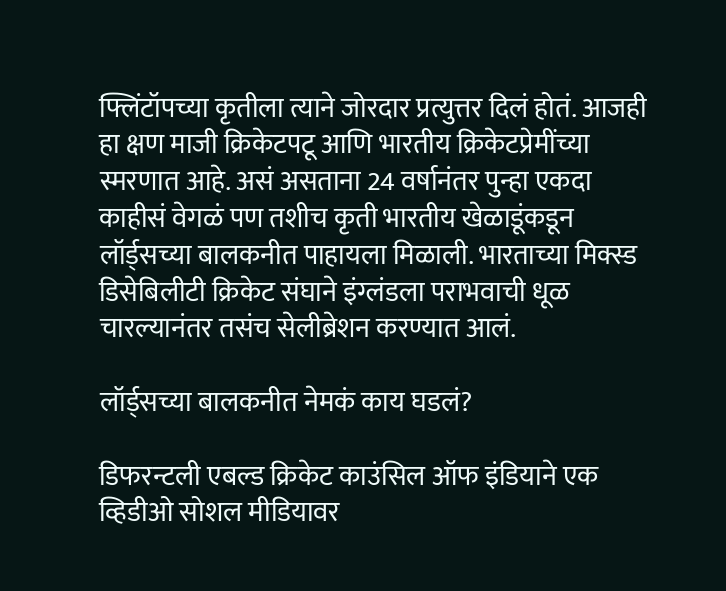फ्लिंटॉपच्या कृतीला त्याने जोरदार प्रत्युत्तर दिलं होतं. आजही हा क्षण माजी क्रिकेटपटू आणि भारतीय क्रिकेटप्रेमींच्या स्मरणात आहे. असं असताना 24 वर्षानंतर पुन्हा एकदा काहीसं वेगळं पण तशीच कृती भारतीय खेळाडूंकडून लॉर्ड्सच्या बालकनीत पाहायला मिळाली. भारताच्या मिक्स्ड डिसेबिलीटी क्रिकेट संघाने इंग्लंडला पराभवाची धूळ चारल्यानंतर तसंच सेलीब्रेशन करण्यात आलं.

लॉर्ड्सच्या बालकनीत नेमकं काय घडलं?

डिफरन्टली एबल्ड क्रिकेट काउंसिल ऑफ इंडियाने एक व्हिडीओ सोशल मीडियावर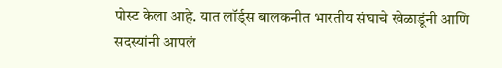पोस्ट केला आहे. यात लॉर्ड्स बालकनीत भारतीय संघाचे खेळाडूंनी आणि सदस्यांनी आपलं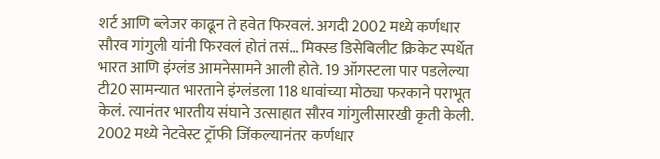शर्ट आणि ब्लेजर काढून ते हवेत फिरवलं. अगदी 2002 मध्ये कर्णधार सौरव गांगुली यांनी फिरवलं होतं तसं… मिक्स्ड डिसेबिलीट क्रिकेट स्पर्धेत भारत आणि इंग्लंड आमनेसामने आली होते. 19 ऑगस्टला पार पडलेल्या टी20 सामन्यात भारताने इंग्लंडला 118 धावांच्या मोठ्या फरकाने पराभूत केलं. त्यानंतर भारतीय संघाने उत्साहात सौरव गांगुलीसारखी कृती केली. 2002 मध्ये नेटवेस्ट ट्रॉफी जिंकल्यानंतर कर्णधार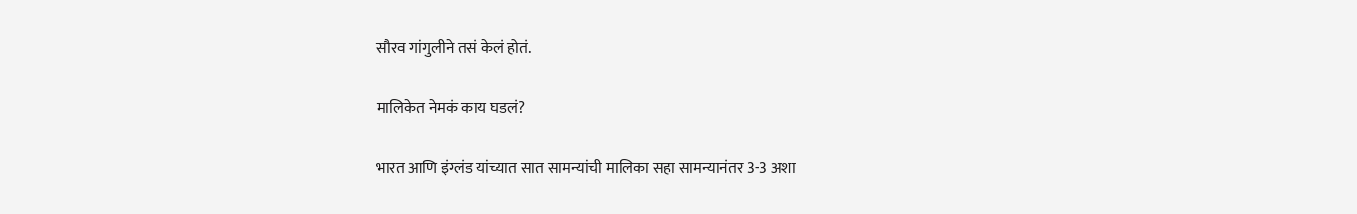सौरव गांगुलीने तसं केलं होतं.

मालिकेत नेमकं काय घडलं?

भारत आणि इंग्लंड यांच्यात सात सामन्यांची मालिका सहा सामन्यानंतर 3-3 अशा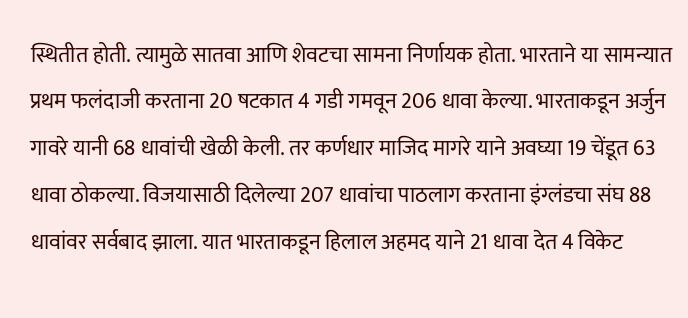स्थितीत होती. त्यामुळे सातवा आणि शेवटचा सामना निर्णायक होता. भारताने या सामन्यात प्रथम फलंदाजी करताना 20 षटकात 4 गडी गमवून 206 धावा केल्या. भारताकडून अर्जुन गावरे यानी 68 धावांची खेळी केली. तर कर्णधार माजिद मागरे याने अवघ्या 19 चेंडूत 63 धावा ठोकल्या. विजयासाठी दिलेल्या 207 धावांचा पाठलाग करताना इंग्लंडचा संघ 88 धावांवर सर्वबाद झाला. यात भारताकडून हिलाल अहमद याने 21 धावा देत 4 विकेट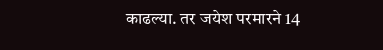काढल्या. तर जयेश परमारने 14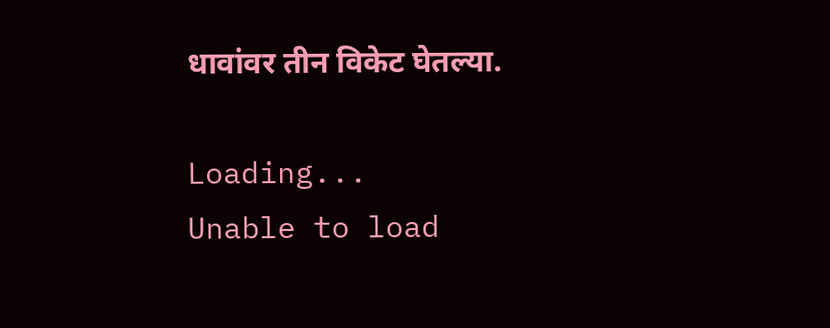धावांवर तीन विकेट घेतल्या.

Loading...
Unable to load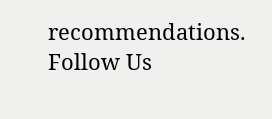recommendations.
Follow Us